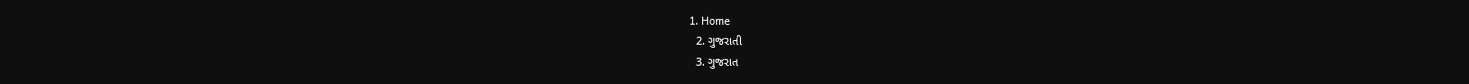1. Home
  2. ગુજરાતી
  3. ગુજરાત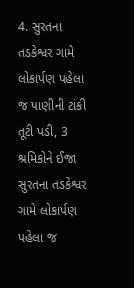4. સુરતના તડકેશ્વર ગામે લોકાર્પણ પહેલા જ પાણીની ટાંકી તૂટી પડી, 3 શ્રમિકોને ઈજા
સુરતના તડકેશ્વર ગામે લોકાર્પણ પહેલા જ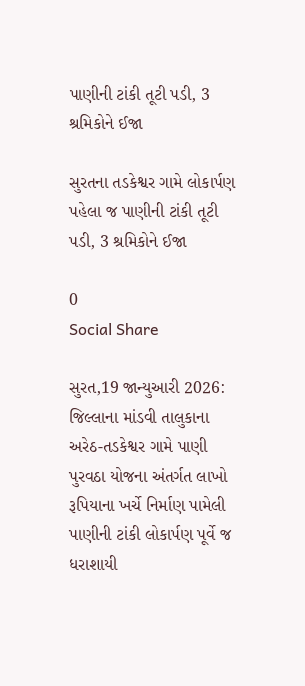પાણીની ટાંકી તૂટી પડી, 3 શ્રમિકોને ઈજા

સુરતના તડકેશ્વર ગામે લોકાર્પણ પહેલા જ પાણીની ટાંકી તૂટી પડી, 3 શ્રમિકોને ઈજા

0
Social Share

સુરત,19 જાન્યુઆરી 2026: જિલ્લાના માંડવી તાલુકાના અરેઠ-તડકેશ્વર ગામે પાણી પુરવઠા યોજના અંતર્ગત લાખો રૂપિયાના ખર્ચે નિર્માણ પામેલી પાણીની ટાંકી લોકાર્પણ પૂર્વે જ ધરાશાયી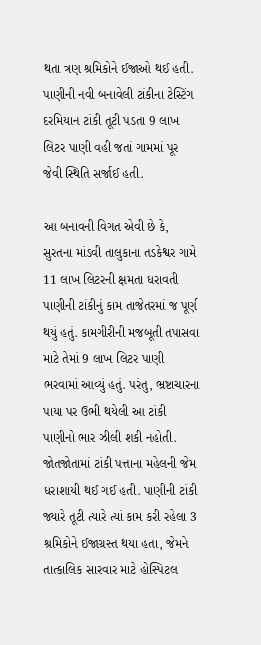થતા ત્રણ શ્રમિકોને ઈજાઓ થઈ હતી. પાણીની નવી બનાવેલી ટાંકીના ટેસ્ટિંગ દરમિયાન ટાંકી તૂટી પડતા 9 લાખ લિટર પાણી વહી જતાં ગામમાં પૂર જેવી સ્થિતિ સર્જાઈ હતી.

આ બનાવની વિગત એવી છે કે, સુરતના માંડવી તાલુકાના તડકેશ્વર ગામે 11 લાખ લિટરની ક્ષમતા ધરાવતી પાણીની ટાંકીનું કામ તાજેતરમાં જ પૂર્ણ થયું હતું. કામગીરીની મજબૂતી તપાસવા માટે તેમાં 9 લાખ લિટર પાણી ભરવામાં આવ્યું હતું. પરંતુ, ભ્રષ્ટાચારના પાયા પર ઉભી થયેલી આ ટાંકી પાણીનો ભાર ઝીલી શકી નહોતી. જોતજોતામાં ટાંકી પત્તાના મહેલની જેમ ધરાશાયી થઈ ગઈ હતી. પાણીની ટાંકી જ્યારે તૂટી ત્યારે ત્યાં કામ કરી રહેલા 3 શ્રમિકોને ઈજાગ્રસ્ત થયા હતા, જેમને તાત્કાલિક સારવાર માટે હોસ્પિટલ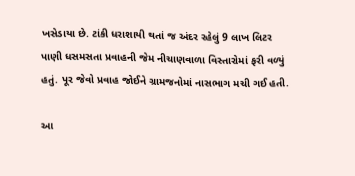ખસેડાયા છે. ટાંકી ધરાશાયી થતાં જ અંદર રહેલું 9 લાખ લિટર પાણી ધસમસતા પ્રવાહની જેમ નીચાણવાળા વિસ્તારોમાં ફરી વળ્યું હતું. પૂર જેવો પ્રવાહ જોઈને ગ્રામજનોમાં નાસભાગ મચી ગઈ હતી.

આ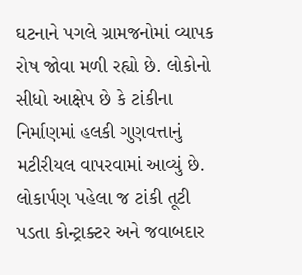ઘટનાને પગલે ગ્રામજનોમાં વ્યાપક રોષ જોવા મળી રહ્યો છે. લોકોનો સીધો આક્ષેપ છે કે ટાંકીના નિર્માણમાં હલકી ગુણવત્તાનું મટીરીયલ વાપરવામાં આવ્યું છે. લોકાર્પણ પહેલા જ ટાંકી તૂટી પડતા કોન્ટ્રાક્ટર અને જવાબદાર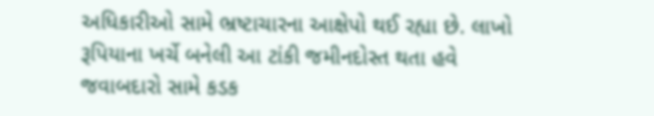અધિકારીઓ સામે ભ્રષ્ટાચારના આક્ષેપો થઈ રહ્યા છે. લાખો રૂપિયાના ખર્ચે બનેલી આ ટાંકી જમીનદોસ્ત થતા હવે જવાબદારો સામે કડક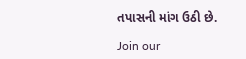તપાસની માંગ ઉઠી છે.

Join our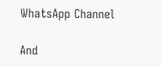WhatsApp Channel

And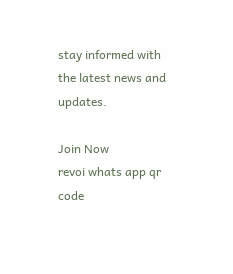stay informed with the latest news and updates.

Join Now
revoi whats app qr code